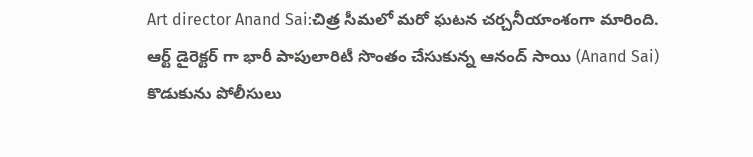Art director Anand Sai:చిత్ర సీమలో మరో ఘటన చర్చనీయాంశంగా మారింది. ఆర్ట్ డైరెక్టర్ గా భారీ పాపులారిటీ సొంతం చేసుకున్న ఆనంద్ సాయి (Anand Sai) కొడుకును పోలీసులు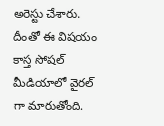అరెస్టు చేశారు. దీంతో ఈ విషయం కాస్త సోషల్ మీడియాలో వైరల్ గా మారుతోంది.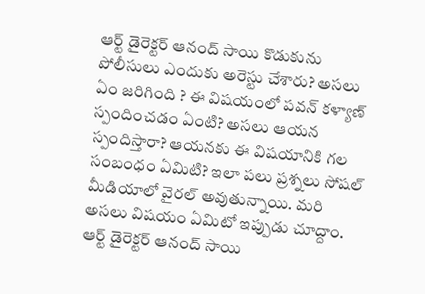ఆర్ట్ డైరెక్టర్ ఆనంద్ సాయి కొడుకును పోలీసులు ఎందుకు అరెస్టు చేశారు? అసలు ఏం జరిగింది ? ఈ విషయంలో పవన్ కళ్యాణ్ స్పందించడం ఏంటి? అసలు ఆయన స్పందిస్తారా? ఆయనకు ఈ విషయానికి గల సంబంధం ఏమిటి? ఇలా పలు ప్రశ్నలు సోషల్ మీడియాలో వైరల్ అవుతున్నాయి. మరి అసలు విషయం ఏమిటో ఇప్పుడు చూద్దాం.
ఆర్ట్ డైరెక్టర్ ఆనంద్ సాయి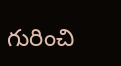గురించి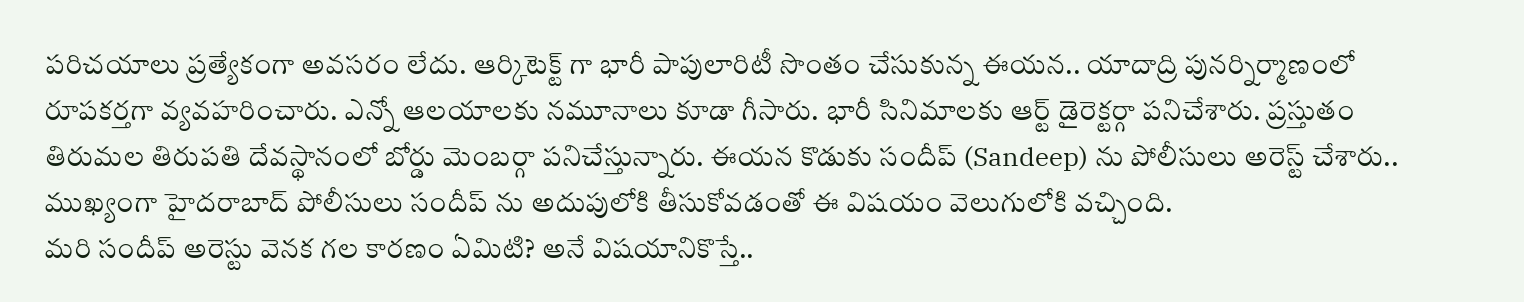పరిచయాలు ప్రత్యేకంగా అవసరం లేదు. ఆర్కిటెక్ట్ గా భారీ పాపులారిటీ సొంతం చేసుకున్న ఈయన.. యాదాద్రి పునర్నిర్మాణంలో రూపకర్తగా వ్యవహరించారు. ఎన్నో ఆలయాలకు నమూనాలు కూడా గీసారు. భారీ సినిమాలకు ఆర్ట్ డైరెక్టర్గా పనిచేశారు. ప్రస్తుతం తిరుమల తిరుపతి దేవస్థానంలో బోర్డు మెంబర్గా పనిచేస్తున్నారు. ఈయన కొడుకు సందీప్ (Sandeep) ను పోలీసులు అరెస్ట్ చేశారు.. ముఖ్యంగా హైదరాబాద్ పోలీసులు సందీప్ ను అదుపులోకి తీసుకోవడంతో ఈ విషయం వెలుగులోకి వచ్చింది.
మరి సందీప్ అరెస్టు వెనక గల కారణం ఏమిటి? అనే విషయానికొస్తే..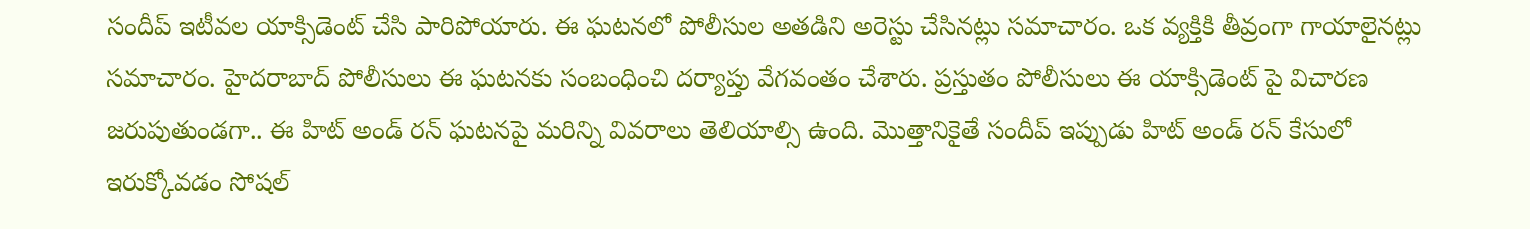సందీప్ ఇటీవల యాక్సిడెంట్ చేసి పారిపోయారు. ఈ ఘటనలో పోలీసుల అతడిని అరెస్టు చేసినట్లు సమాచారం. ఒక వ్యక్తికి తీవ్రంగా గాయాలైనట్లు సమాచారం. హైదరాబాద్ పోలీసులు ఈ ఘటనకు సంబంధించి దర్యాప్తు వేగవంతం చేశారు. ప్రస్తుతం పోలీసులు ఈ యాక్సిడెంట్ పై విచారణ జరుపుతుండగా.. ఈ హిట్ అండ్ రన్ ఘటనపై మరిన్ని వివరాలు తెలియాల్సి ఉంది. మొత్తానికైతే సందీప్ ఇప్పుడు హిట్ అండ్ రన్ కేసులో ఇరుక్కోవడం సోషల్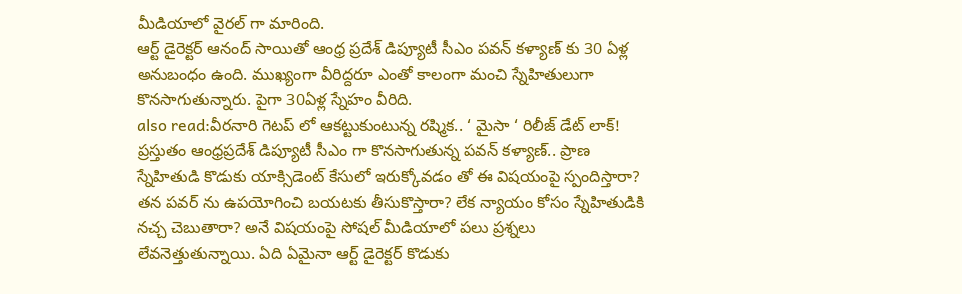మీడియాలో వైరల్ గా మారింది.
ఆర్ట్ డైరెక్టర్ ఆనంద్ సాయితో ఆంధ్ర ప్రదేశ్ డిప్యూటీ సీఎం పవన్ కళ్యాణ్ కు 30 ఏళ్ల అనుబంధం ఉంది. ముఖ్యంగా వీరిద్దరూ ఎంతో కాలంగా మంచి స్నేహితులుగా కొనసాగుతున్నారు. పైగా 30ఏళ్ల స్నేహం వీరిది.
also read:వీరనారి గెటప్ లో ఆకట్టుకుంటున్న రష్మిక.. ‘ మైసా ‘ రిలీజ్ డేట్ లాక్!
ప్రస్తుతం ఆంధ్రప్రదేశ్ డిప్యూటీ సీఎం గా కొనసాగుతున్న పవన్ కళ్యాణ్.. ప్రాణ స్నేహితుడి కొడుకు యాక్సిడెంట్ కేసులో ఇరుక్కోవడం తో ఈ విషయంపై స్పందిస్తారా? తన పవర్ ను ఉపయోగించి బయటకు తీసుకొస్తారా? లేక న్యాయం కోసం స్నేహితుడికి నచ్చ చెబుతారా? అనే విషయంపై సోషల్ మీడియాలో పలు ప్రశ్నలు లేవనెత్తుతున్నాయి. ఏది ఏమైనా ఆర్ట్ డైరెక్టర్ కొడుకు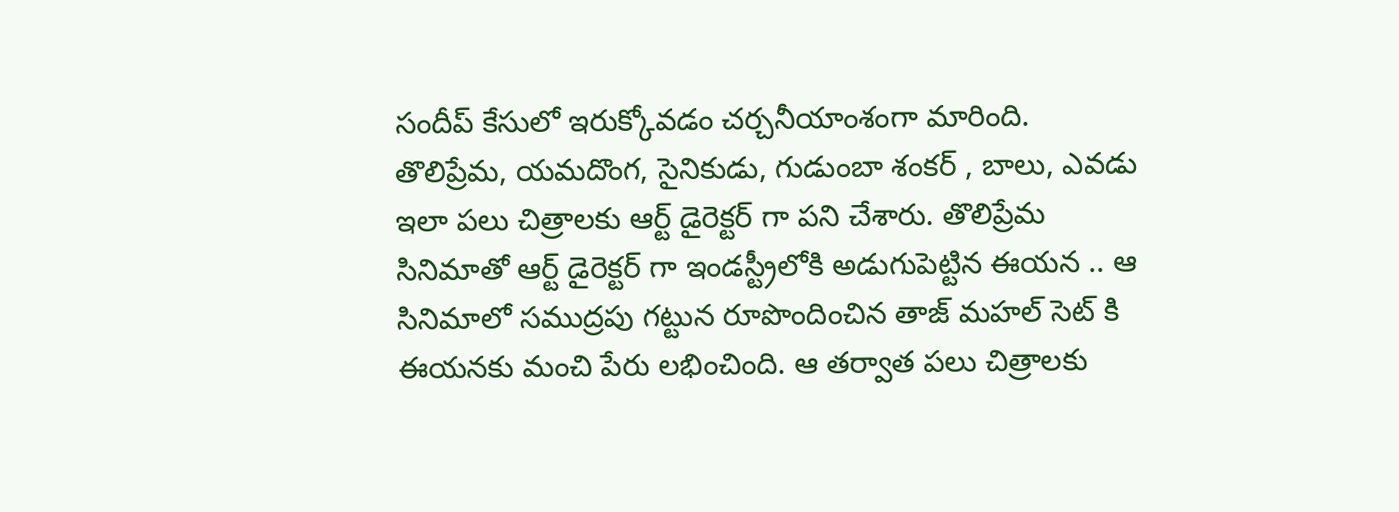సందీప్ కేసులో ఇరుక్కోవడం చర్చనీయాంశంగా మారింది.
తొలిప్రేమ, యమదొంగ, సైనికుడు, గుడుంబా శంకర్ , బాలు, ఎవడు ఇలా పలు చిత్రాలకు ఆర్ట్ డైరెక్టర్ గా పని చేశారు. తొలిప్రేమ సినిమాతో ఆర్ట్ డైరెక్టర్ గా ఇండస్ట్రీలోకి అడుగుపెట్టిన ఈయన .. ఆ సినిమాలో సముద్రపు గట్టున రూపొందించిన తాజ్ మహల్ సెట్ కి ఈయనకు మంచి పేరు లభించింది. ఆ తర్వాత పలు చిత్రాలకు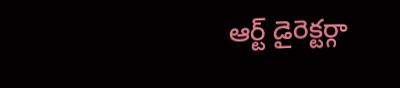ఆర్ట్ డైరెక్టర్గా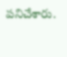పనిచేశారు.